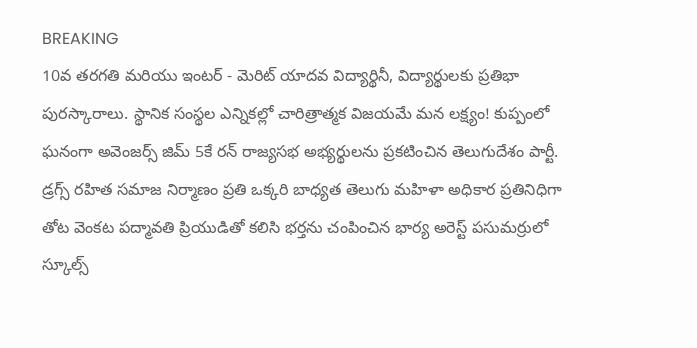BREAKING
10వ తరగతి మరియు ఇంటర్ - మెరిట్ యాదవ విద్యార్థినీ, విద్యార్థులకు ప్రతిభా పురస్కారాలు. స్థానిక సంస్థల ఎన్నికల్లో చారిత్రాత్మక విజయమే మన లక్ష్యం! కుప్పంలో ఘనంగా అవెంజర్స్ జిమ్ 5కే రన్ రాజ్యసభ అభ్యర్థులను ప్రకటించిన తెలుగుదేశం పార్టీ. డ్రగ్స్ రహిత సమాజ నిర్మాణం ప్రతి ఒక్కరి బాధ్యత తెలుగు మహిళా అధికార ప్రతినిధిగా తోట వెంకట పద్మావతి ప్రియుడితో కలిసి భర్తను చంపించిన భార్య అరెస్ట్ పసుమర్రులో స్కూల్స్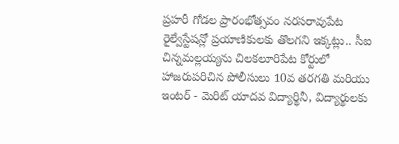ప్రహరీ గోడల ప్రారంభోత్సవం నరసరావుపేట రైల్వేస్టేషన్లో ప్రయాణికులకు తొలగని ఇక్కట్లు.. సీఐ చిన్నమల్లయ్యను చిలకలూరిపేట కోర్టులో హాజరుపరిచిన పోలీసులు 10వ తరగతి మరియు ఇంటర్ - మెరిట్ యాదవ విద్యార్థినీ, విద్యార్థులకు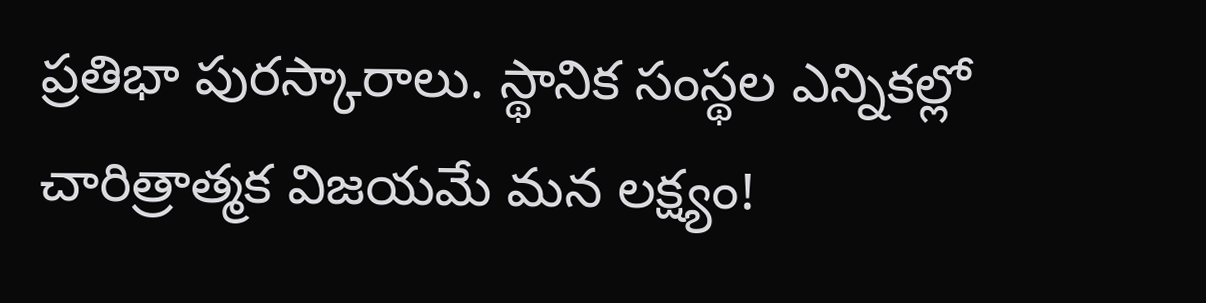ప్రతిభా పురస్కారాలు. స్థానిక సంస్థల ఎన్నికల్లో చారిత్రాత్మక విజయమే మన లక్ష్యం!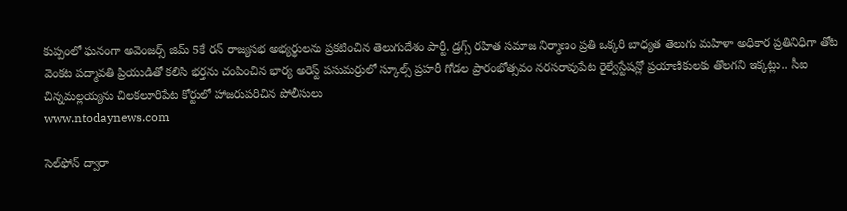కుప్పంలో ఘనంగా అవెంజర్స్ జిమ్ 5కే రన్ రాజ్యసభ అభ్యర్థులను ప్రకటించిన తెలుగుదేశం పార్టీ. డ్రగ్స్ రహిత సమాజ నిర్మాణం ప్రతి ఒక్కరి బాధ్యత తెలుగు మహిళా అధికార ప్రతినిధిగా తోట వెంకట పద్మావతి ప్రియుడితో కలిసి భర్తను చంపించిన భార్య అరెస్ట్ పసుమర్రులో స్కూల్స్ ప్రహరీ గోడల ప్రారంభోత్సవం నరసరావుపేట రైల్వేస్టేషన్లో ప్రయాణికులకు తొలగని ఇక్కట్లు.. సీఐ చిన్నమల్లయ్యను చిలకలూరిపేట కోర్టులో హాజరుపరిచిన పోలీసులు
www.ntodaynews.com

సెల్‌ఫోన్ ద్వారా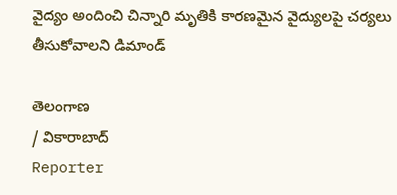వైద్యం అందించి చిన్నారి మృతికి కారణమైన వైద్యులపై చర్యలు తీసుకోవాలని డిమాండ్

తెలంగాణ
/ వికారాబాద్
Reporter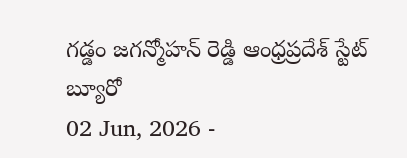గడ్డం జగన్మోహన్ రెడ్డి ఆంధ్రప్రదేశ్ స్టేట్ బ్యూరో
02 Jun, 2026 -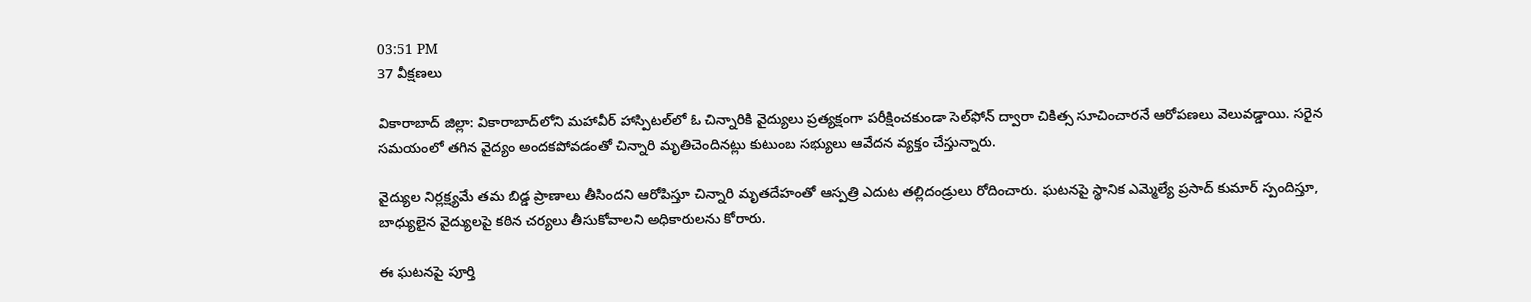03:51 PM
37 వీక్షణలు

వికారాబాద్ జిల్లా: వికారాబాద్‌లోని మహావీర్ హాస్పిటల్‌లో ఓ చిన్నారికి వైద్యులు ప్రత్యక్షంగా పరీక్షించకుండా సెల్‌ఫోన్ ద్వారా చికిత్స సూచించారనే ఆరోపణలు వెలువడ్డాయి. సరైన సమయంలో తగిన వైద్యం అందకపోవడంతో చిన్నారి మృతిచెందినట్లు కుటుంబ సభ్యులు ఆవేదన వ్యక్తం చేస్తున్నారు.

వైద్యుల నిర్లక్ష్యమే తమ బిడ్డ ప్రాణాలు తీసిందని ఆరోపిస్తూ చిన్నారి మృతదేహంతో ఆస్పత్రి ఎదుట తల్లిదండ్రులు రోదించారు. ఘటనపై స్థానిక ఎమ్మెల్యే ప్రసాద్ కుమార్ స్పందిస్తూ, బాధ్యులైన వైద్యులపై కఠిన చర్యలు తీసుకోవాలని అధికారులను కోరారు.

ఈ ఘటనపై పూర్తి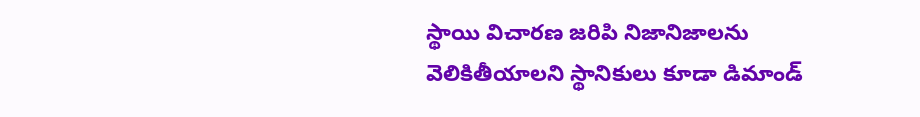స్థాయి విచారణ జరిపి నిజానిజాలను వెలికితీయాలని స్థానికులు కూడా డిమాండ్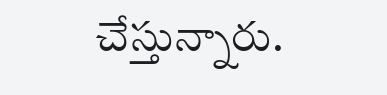చేస్తున్నారు.